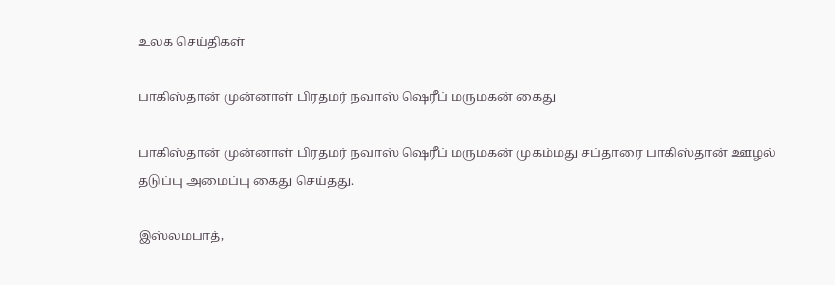உலக செய்திகள்

பாகிஸ்தான் முன்னாள் பிரதமர் நவாஸ் ஷெரீப் மருமகன் கைது

பாகிஸ்தான் முன்னாள் பிரதமர் நவாஸ் ஷெரீப் மருமகன் முகம்மது சப்தாரை பாகிஸ்தான் ஊழல் தடுப்பு அமைப்பு கைது செய்தது.

இஸ்லமபாத்,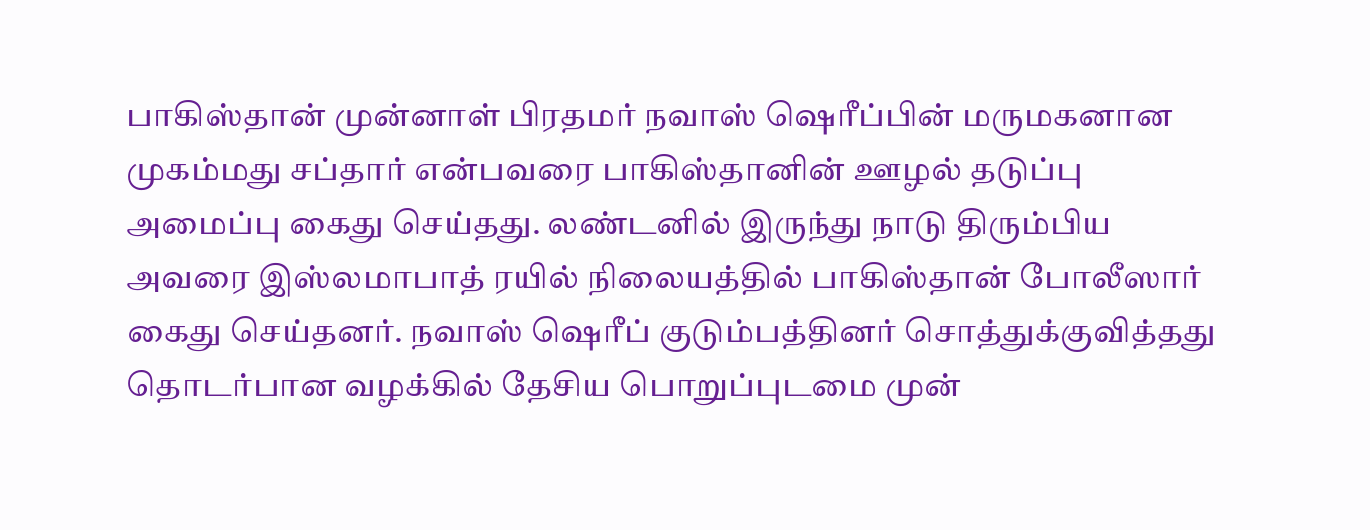பாகிஸ்தான் முன்னாள் பிரதமர் நவாஸ் ஷெரீப்பின் மருமகனான முகம்மது சப்தார் என்பவரை பாகிஸ்தானின் ஊழல் தடுப்பு அமைப்பு கைது செய்தது. லண்டனில் இருந்து நாடு திரும்பிய அவரை இஸ்லமாபாத் ரயில் நிலையத்தில் பாகிஸ்தான் போலீஸார் கைது செய்தனர். நவாஸ் ஷெரீப் குடும்பத்தினர் சொத்துக்குவித்தது தொடர்பான வழக்கில் தேசிய பொறுப்புடமை முன்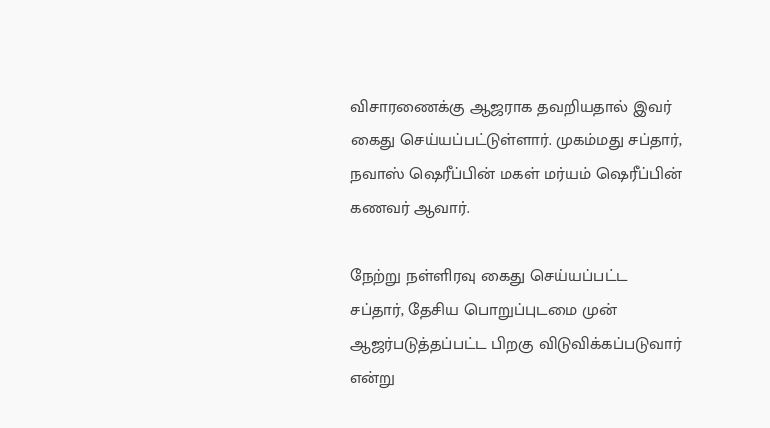விசாரணைக்கு ஆஜராக தவறியதால் இவர் கைது செய்யப்பட்டுள்ளார். முகம்மது சப்தார், நவாஸ் ஷெரீப்பின் மகள் மர்யம் ஷெரீப்பின் கணவர் ஆவார்.

நேற்று நள்ளிரவு கைது செய்யப்பட்ட சப்தார், தேசிய பொறுப்புடமை முன் ஆஜர்படுத்தப்பட்ட பிறகு விடுவிக்கப்படுவார் என்று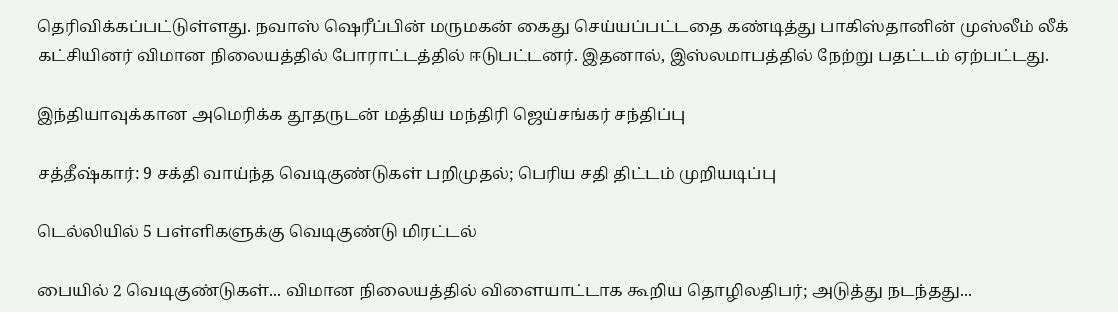தெரிவிக்கப்பட்டுள்ளது. நவாஸ் ஷெரீப்பின் மருமகன் கைது செய்யப்பட்டதை கண்டித்து பாகிஸ்தானின் முஸ்லீம் லீக் கட்சியினர் விமான நிலையத்தில் போராட்டத்தில் ஈடுபட்டனர். இதனால், இஸ்லமாபத்தில் நேற்று பதட்டம் ஏற்பட்டது.

இந்தியாவுக்கான அமெரிக்க தூதருடன் மத்திய மந்திரி ஜெய்சங்கர் சந்திப்பு

சத்தீஷ்கார்: 9 சக்தி வாய்ந்த வெடிகுண்டுகள் பறிமுதல்; பெரிய சதி திட்டம் முறியடிப்பு

டெல்லியில் 5 பள்ளிகளுக்கு வெடிகுண்டு மிரட்டல்

பையில் 2 வெடிகுண்டுகள்... விமான நிலையத்தில் விளையாட்டாக கூறிய தொழிலதிபர்; அடுத்து நடந்தது...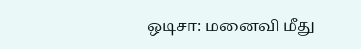ஒடிசா: மனைவி மீது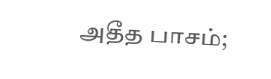அதீத பாசம்;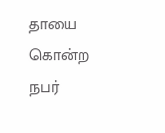தாயை கொன்ற நபர்